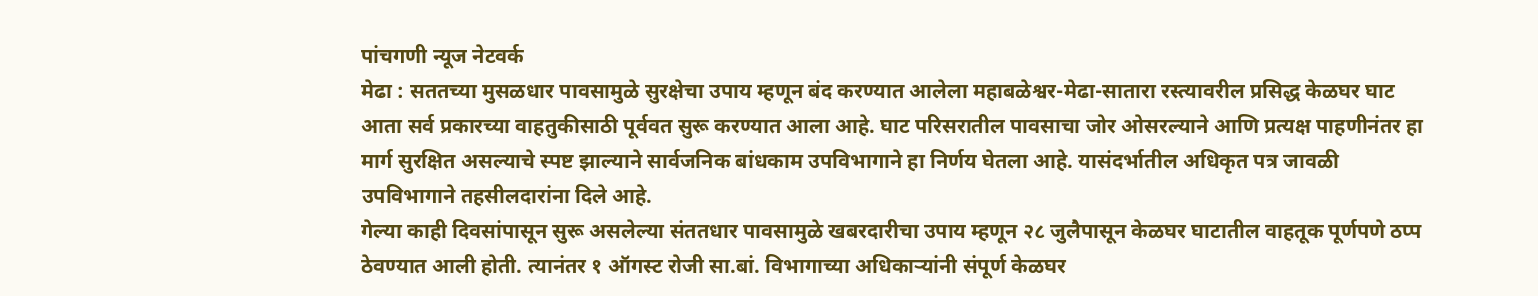पांचगणी न्यूज नेटवर्क
मेढा : सततच्या मुसळधार पावसामुळे सुरक्षेचा उपाय म्हणून बंद करण्यात आलेला महाबळेश्वर-मेढा-सातारा रस्त्यावरील प्रसिद्ध केळघर घाट आता सर्व प्रकारच्या वाहतुकीसाठी पूर्ववत सुरू करण्यात आला आहे. घाट परिसरातील पावसाचा जोर ओसरल्याने आणि प्रत्यक्ष पाहणीनंतर हा मार्ग सुरक्षित असल्याचे स्पष्ट झाल्याने सार्वजनिक बांधकाम उपविभागाने हा निर्णय घेतला आहे. यासंदर्भातील अधिकृत पत्र जावळी उपविभागाने तहसीलदारांना दिले आहे.
गेल्या काही दिवसांपासून सुरू असलेल्या संततधार पावसामुळे खबरदारीचा उपाय म्हणून २८ जुलैपासून केळघर घाटातील वाहतूक पूर्णपणे ठप्प ठेवण्यात आली होती. त्यानंतर १ ऑगस्ट रोजी सा.बां. विभागाच्या अधिकाऱ्यांनी संपूर्ण केळघर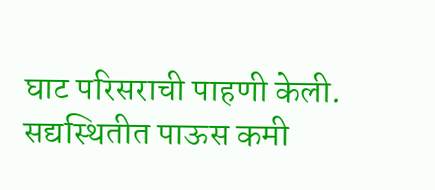घाट परिसराची पाहणी केली. सद्यस्थितीत पाऊस कमी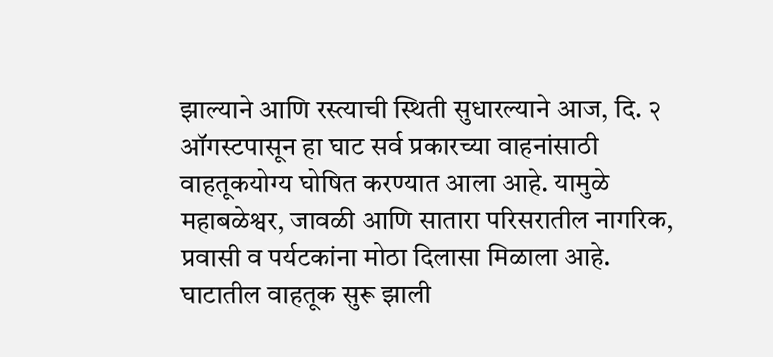झाल्याने आणि रस्त्याची स्थिती सुधारल्याने आज, दि. २ ऑगस्टपासून हा घाट सर्व प्रकारच्या वाहनांसाठी वाहतूकयोग्य घोषित करण्यात आला आहे. यामुळे महाबळेश्वर, जावळी आणि सातारा परिसरातील नागरिक, प्रवासी व पर्यटकांना मोठा दिलासा मिळाला आहे.
घाटातील वाहतूक सुरू झाली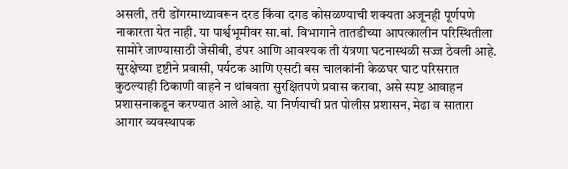असली, तरी डोंगरमाथ्यावरून दरड किंवा दगड कोसळण्याची शक्यता अजूनही पूर्णपणे नाकारता येत नाही. या पार्श्वभूमीवर सा.बां. विभागाने तातडीच्या आपत्कालीन परिस्थितीला सामोरे जाण्यासाठी जेसीबी, डंपर आणि आवश्यक ती यंत्रणा घटनास्थळी सज्ज ठेवली आहे. सुरक्षेच्या दृष्टीने प्रवासी, पर्यटक आणि एसटी बस चालकांनी केळघर घाट परिसरात कुठल्याही ठिकाणी वाहने न थांबवता सुरक्षितपणे प्रवास करावा, असे स्पष्ट आवाहन प्रशासनाकडून करण्यात आले आहे. या निर्णयाची प्रत पोलीस प्रशासन, मेढा व सातारा आगार व्यवस्थापक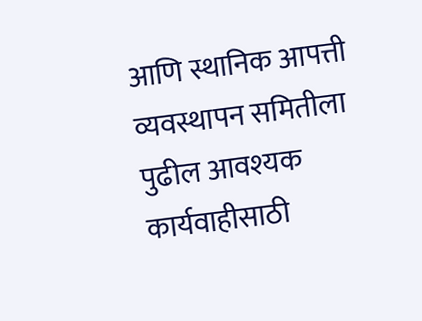आणि स्थानिक आपत्ती व्यवस्थापन समितीला पुढील आवश्यक कार्यवाहीसाठी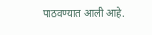पाठवण्यात आली आहे.